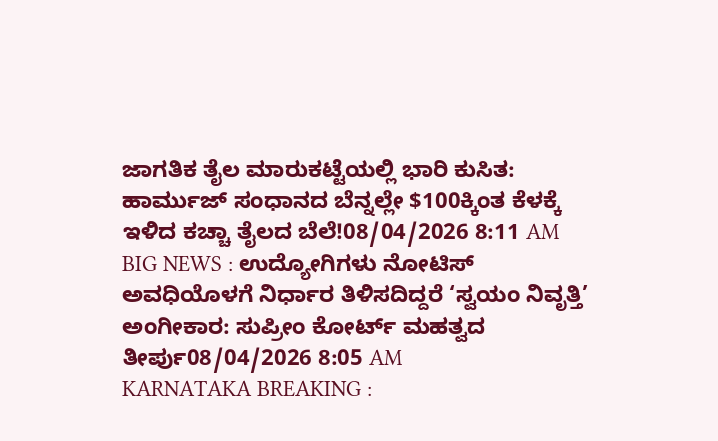ಜಾಗತಿಕ ತೈಲ ಮಾರುಕಟ್ಟೆಯಲ್ಲಿ ಭಾರಿ ಕುಸಿತ: ಹಾರ್ಮುಜ್ ಸಂಧಾನದ ಬೆನ್ನಲ್ಲೇ $100ಕ್ಕಿಂತ ಕೆಳಕ್ಕೆ ಇಳಿದ ಕಚ್ಚಾ ತೈಲದ ಬೆಲೆ!08/04/2026 8:11 AM
BIG NEWS : ಉದ್ಯೋಗಿಗಳು ನೋಟಿಸ್ ಅವಧಿಯೊಳಗೆ ನಿರ್ಧಾರ ತಿಳಿಸದಿದ್ದರೆ ‘ಸ್ವಯಂ ನಿವೃತ್ತಿ’ ಅಂಗೀಕಾರ: ಸುಪ್ರೀಂ ಕೋರ್ಟ್ ಮಹತ್ವದ ತೀರ್ಪು08/04/2026 8:05 AM
KARNATAKA BREAKING :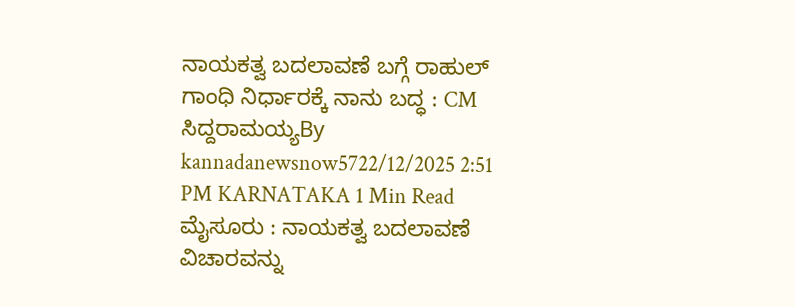ನಾಯಕತ್ವ ಬದಲಾವಣೆ ಬಗ್ಗೆ ರಾಹುಲ್ ಗಾಂಧಿ ನಿರ್ಧಾರಕ್ಕೆ ನಾನು ಬದ್ಧ : CM ಸಿದ್ದರಾಮಯ್ಯBy kannadanewsnow5722/12/2025 2:51 PM KARNATAKA 1 Min Read ಮೈಸೂರು : ನಾಯಕತ್ವ ಬದಲಾವಣೆ ವಿಚಾರವನ್ನು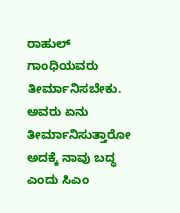ರಾಹುಲ್ ಗಾಂಧಿಯವರು ತೀರ್ಮಾನಿಸಬೇಕು. ಅವರು ಏನು ತೀರ್ಮಾನಿಸುತ್ತಾರೋ ಅದಕ್ಕೆ ನಾವು ಬದ್ಧ ಎಂದು ಸಿಎಂ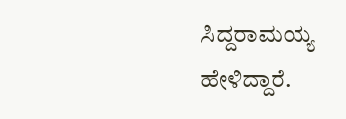ಸಿದ್ದರಾಮಯ್ಯ ಹೇಳಿದ್ದಾರೆ.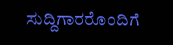ಸುದ್ದಿಗಾರರೊಂದಿಗೆ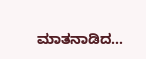ಮಾತನಾಡಿದ…